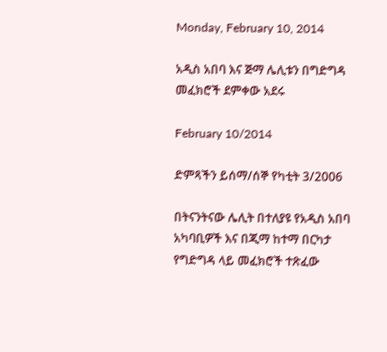Monday, February 10, 2014

አዲስ አበባ እና ጅማ ሌሊቱን በግድግዳ መፈክሮች ደምቀው አደሩ

February 10/2014

ድምጻችን ይሰማ/ሰኞ የካቲት 3/2006

በትናንትናው ሌሊት በተለያዩ የአዲስ አበባ አካባቢዎች እና በጂማ ከተማ በርካታ የግድግዳ ላይ መፈክሮች ተጽፈው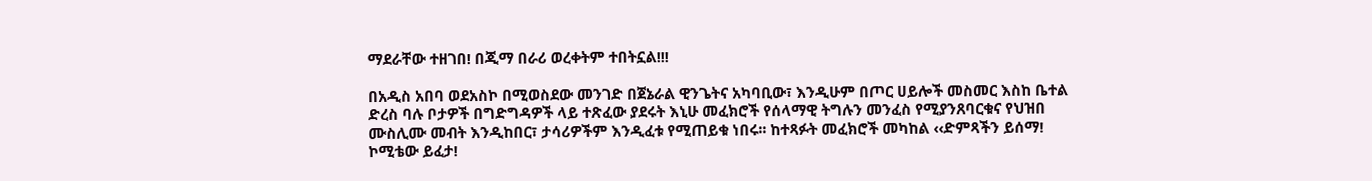ማደራቸው ተዘገበ! በጂማ በራሪ ወረቀትም ተበትኗል!!!

በአዲስ አበባ ወደአስኮ በሚወስደው መንገድ በጀኔራል ዊንጌትና አካባቢው፣ እንዲሁም በጦር ሀይሎች መስመር እስከ ቤተል ድረስ ባሉ ቦታዎች በግድግዳዎች ላይ ተጽፈው ያደሩት እኒሁ መፈክሮች የሰላማዊ ትግሉን መንፈስ የሚያንጸባርቁና የህዝበ ሙስሊሙ መብት እንዲከበር፣ ታሳሪዎችም እንዲፈቱ የሚጠይቁ ነበሩ፡፡ ከተጻፉት መፈክሮች መካከል ‹‹ድምጻችን ይሰማ! ኮሚቴው ይፈታ!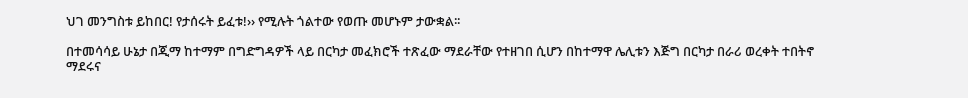ህገ መንግስቱ ይከበር! የታሰሩት ይፈቱ!›› የሚሉት ጎልተው የወጡ መሆኑም ታውቋል፡፡

በተመሳሳይ ሁኔታ በጂማ ከተማም በግድግዳዎች ላይ በርካታ መፈክሮች ተጽፈው ማደራቸው የተዘገበ ሲሆን በከተማዋ ሌሊቱን እጅግ በርካታ በራሪ ወረቀት ተበትኖ ማደሩና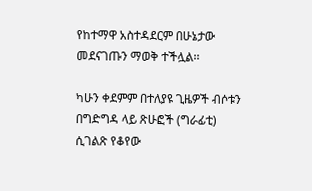የከተማዋ አስተዳደርም በሁኔታው መደናገጡን ማወቅ ተችሏል፡፡

ካሁን ቀደምም በተለያዩ ጊዜዎች ብሶቱን በግድግዳ ላይ ጽሁፎች (ግራፊቲ) ሲገልጽ የቆየው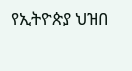የኢትዮጵያ ህዝበ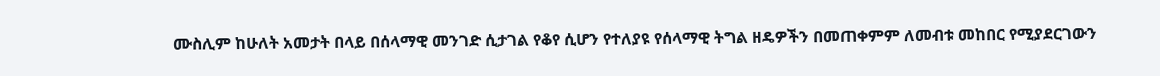ሙስሊም ከሁለት አመታት በላይ በሰላማዊ መንገድ ሲታገል የቆየ ሲሆን የተለያዩ የሰላማዊ ትግል ዘዴዎችን በመጠቀምም ለመብቱ መከበር የሚያደርገውን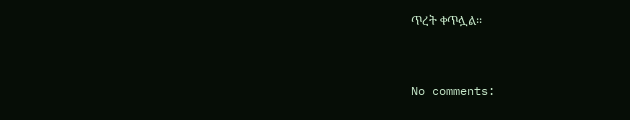ጥረት ቀጥሏል፡፡


No comments: